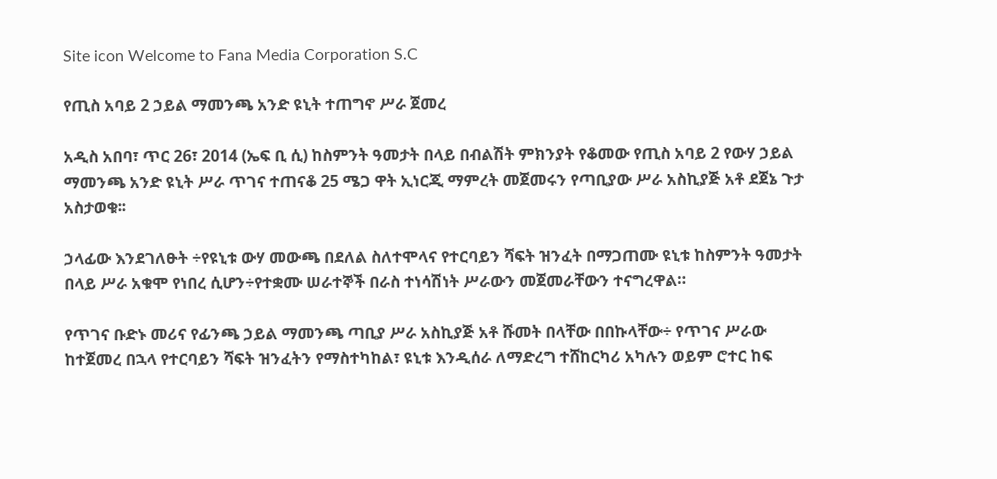Site icon Welcome to Fana Media Corporation S.C

የጢስ አባይ 2 ኃይል ማመንጫ አንድ ዩኒት ተጠግኖ ሥራ ጀመረ

አዲስ አበባ፣ ጥር 26፣ 2014 (ኤፍ ቢ ሲ) ከስምንት ዓመታት በላይ በብልሽት ምክንያት የቆመው የጢስ አባይ 2 የውሃ ኃይል ማመንጫ አንድ ዩኒት ሥራ ጥገና ተጠናቆ 25 ሜጋ ዋት ኢነርጂ ማምረት መጀመሩን የጣቢያው ሥራ አስኪያጅ አቶ ደጀኔ ጉታ አስታወቁ፡፡

ኃላፊው እንደገለፁት ÷የዩኒቱ ውሃ መውጫ በደለል ስለተሞላና የተርባይን ሻፍት ዝንፈት በማጋጠሙ ዩኒቱ ከስምንት ዓመታት በላይ ሥራ አቁሞ የነበረ ሲሆን÷የተቋሙ ሠራተኞች በራስ ተነሳሽነት ሥራውን መጀመራቸውን ተናግረዋል።

የጥገና ቡድኑ መሪና የፊንጫ ኃይል ማመንጫ ጣቢያ ሥራ አስኪያጅ አቶ ሹመት በላቸው በበኩላቸው÷ የጥገና ሥራው ከተጀመረ በኋላ የተርባይን ሻፍት ዝንፈትን የማስተካከል፣ ዩኒቱ እንዲሰራ ለማድረግ ተሸከርካሪ አካሉን ወይም ሮተር ከፍ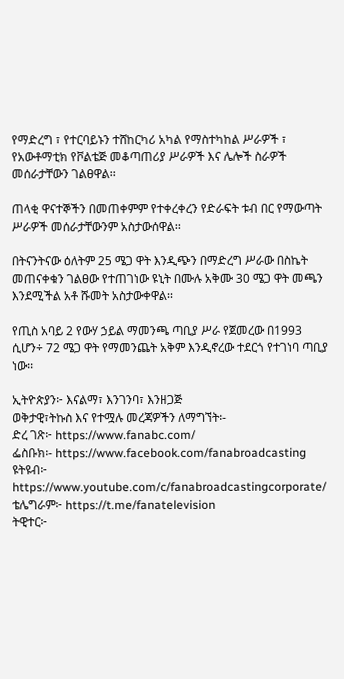የማድረግ ፣ የተርባይኑን ተሸከርካሪ አካል የማስተካከል ሥራዎች ፣ የአውቶማቲክ የቮልቴጅ መቆጣጠሪያ ሥራዎች እና ሌሎች ስራዎች መሰራታቸውን ገልፀዋል፡፡

ጠላቂ ዋናተኞችን በመጠቀምም የተቀረቀረን የድራፍት ቱብ በር የማውጣት ሥራዎች መሰራታቸውንም አስታውሰዋል፡፡

በትናንትናው ዕለትም 25 ሜጋ ዋት እንዲጭን በማድረግ ሥራው በስኬት መጠናቀቁን ገልፀው የተጠገነው ዩኒት በሙሉ አቅሙ 30 ሜጋ ዋት መጫን እንደሚችል አቶ ሹመት አስታውቀዋል፡፡

የጢስ አባይ 2 የውሃ ኃይል ማመንጫ ጣቢያ ሥራ የጀመረው በ1993 ሲሆን÷ 72 ሜጋ ዋት የማመንጨት አቅም እንዲኖረው ተደርጎ የተገነባ ጣቢያ ነው፡፡

ኢትዮጵያን፦ እናልማ፣ እንገንባ፣ እንዘጋጅ
ወቅታዊ፣ትኩስ እና የተሟሉ መረጃዎችን ለማግኘት፡-
ድረ ገጽ፦ https://www.fanabc.com/
ፌስቡክ፡- https://www.facebook.com/fanabroadcasting
ዩትዩብ፦ https://www.youtube.com/c/fanabroadcastingcorporate/
ቴሌግራም፦ https://t.me/fanatelevision
ትዊተር፦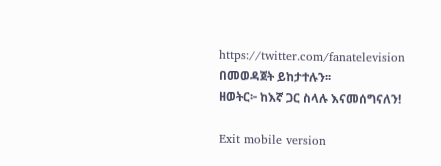https://twitter.com/fanatelevision በመወዳጀት ይከታተሉን፡፡
ዘወትር፦ ከእኛ ጋር ስላሉ እናመሰግናለን!

Exit mobile version